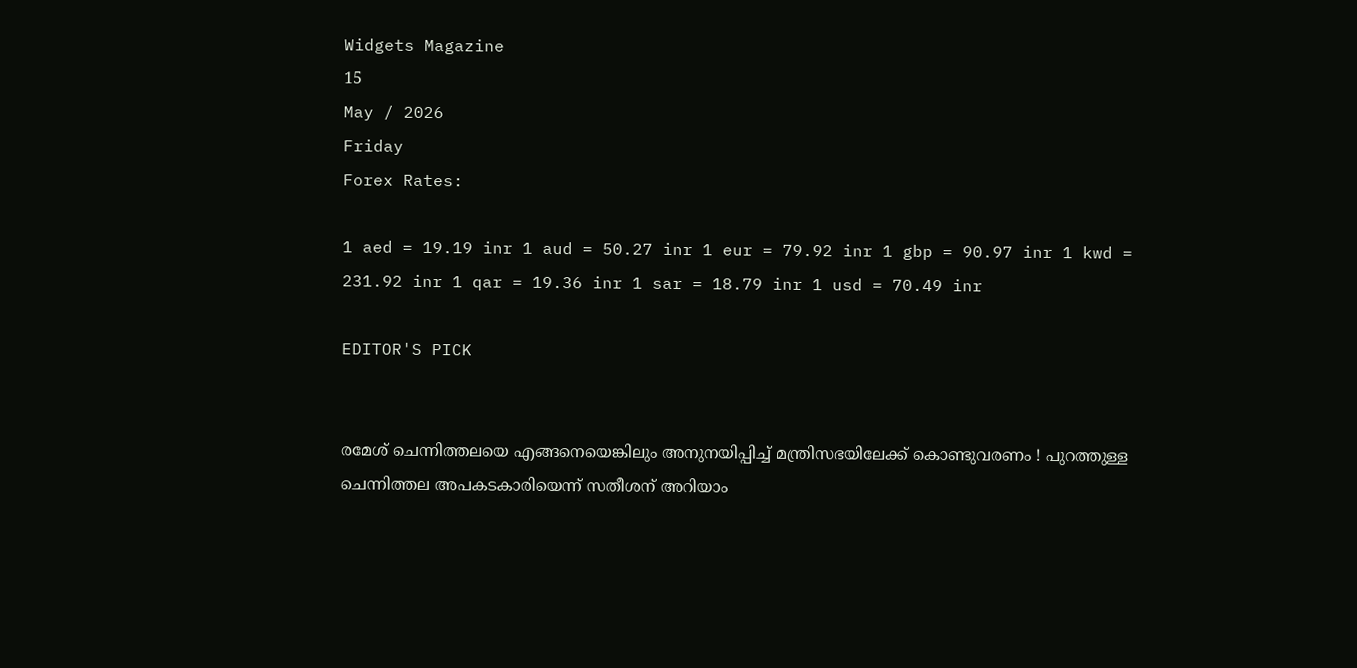Widgets Magazine
15
May / 2026
Friday
Forex Rates:

1 aed = 19.19 inr 1 aud = 50.27 inr 1 eur = 79.92 inr 1 gbp = 90.97 inr 1 kwd = 231.92 inr 1 qar = 19.36 inr 1 sar = 18.79 inr 1 usd = 70.49 inr

EDITOR'S PICK


രമേശ് ചെന്നിത്തലയെ എങ്ങനെയെങ്കിലും അനുനയിപ്പിച്ച് മന്ത്രിസഭയിലേക്ക് കൊണ്ടുവരണം ! പുറത്തുള്ള ചെന്നിത്തല അപകടകാരിയെന്ന് സതീശന് അറിയാം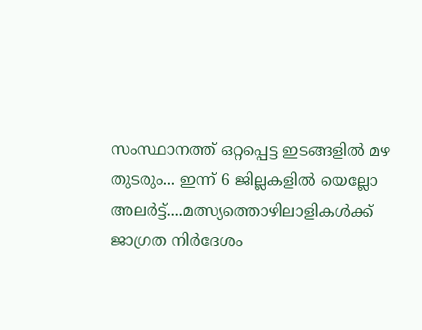സംസ്ഥാനത്ത് ഒറ്റപ്പെട്ട ഇടങ്ങളിൽ മഴ തുടരും... ഇന്ന് 6 ജില്ലകളിൽ യെല്ലോ അലർട്ട്....മത്സ്യത്തൊഴിലാളികൾക്ക് ജാഗ്രത നിർദേശം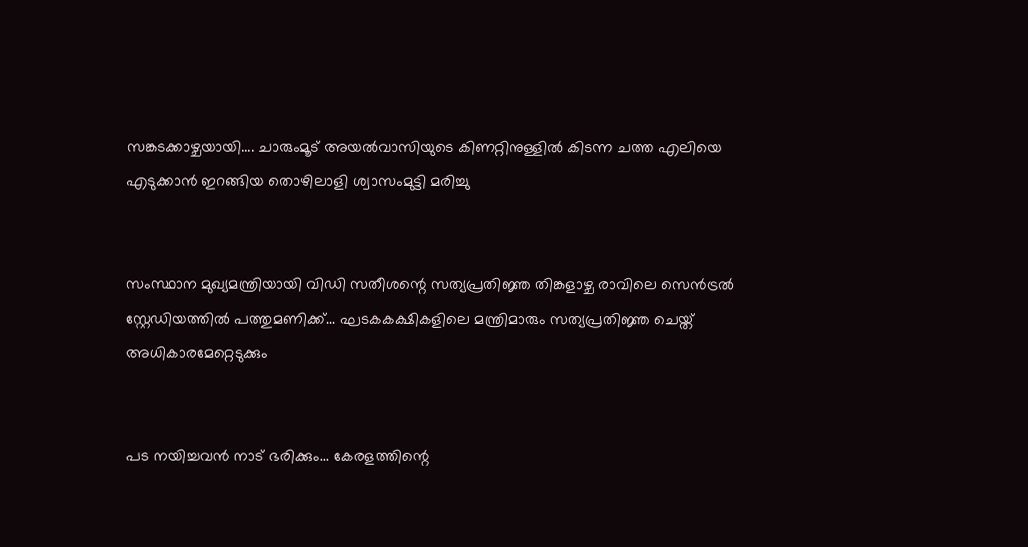സങ്കടക്കാഴ്ചയായി.... ചാരുംമൂട് അയൽവാസിയുടെ കിണറ്റിനുള്ളിൽ കിടന്ന ചത്ത എലിയെ എടുക്കാൻ ഇറങ്ങിയ തൊഴിലാളി ശ്വാസംമുട്ടി മരിച്ചു


സംസ്ഥാന മുഖ്യമന്ത്രിയായി വിഡി സതീശന്റെ സത്യപ്രതിജ്ഞ തിങ്കളാഴ്ച രാവിലെ സെൻട്രൽ സ്റ്റേഡിയത്തിൽ പത്തുമണിക്ക്... ഘടകകക്ഷികളിലെ മന്ത്രിമാരും സത്യപ്രതിജ്ഞ ചെയ്ത് അധികാരമേറ്റെടുക്കും


പട നയിച്ചവൻ നാട് ഭരിക്കും... കേരളത്തിന്റെ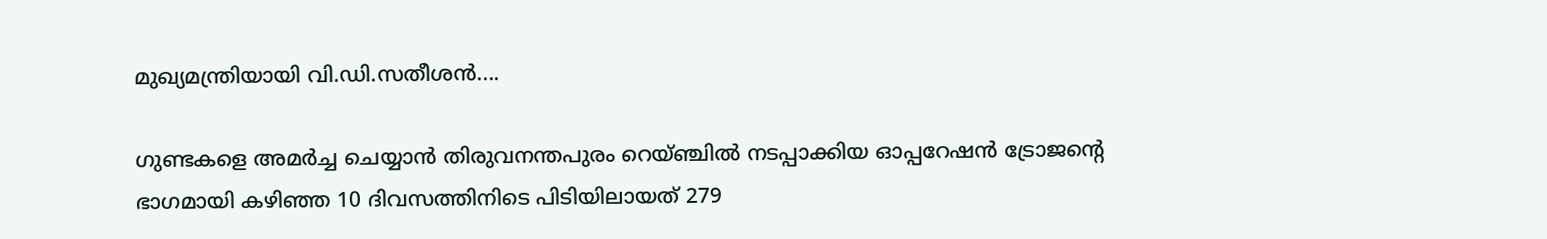മുഖ്യമന്ത്രിയായി വി.ഡി.സതീശൻ....

ഗുണ്ടകളെ അമർച്ച ചെയ്യാൻ തിരുവനന്തപുരം റെയ്‍ഞ്ചിൽ നടപ്പാക്കിയ ഓപ്പറേഷൻ ട്രോജന്‍റെ ഭാഗമായി കഴിഞ്ഞ 10 ദിവസത്തിനിടെ പിടിയിലായത് 279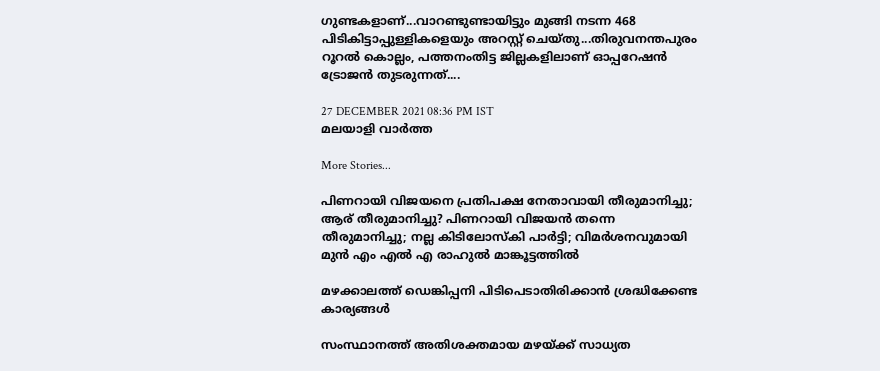ഗുണ്ടകളാണ്...വാറണ്ടുണ്ടായിട്ടും മുങ്ങി നടന്ന 468 പിടികിട്ടാപ്പുള്ളികളെയും അറസ്റ്റ് ചെയ്തു...തിരുവനന്തപുരം റൂറല്‍ കൊല്ലം, പത്തനംതിട്ട ജില്ലകളിലാണ് ഓപ്പറേഷൻ ട്രോജൻ തുടരുന്നത്....

27 DECEMBER 2021 08:36 PM IST
മലയാളി വാര്‍ത്ത

More Stories...

പിണറായി വിജയനെ പ്രതിപക്ഷ നേതാവായി തീരുമാനിച്ചു; ആര് തീരുമാനിച്ചു? പിണറായി വിജയൻ തന്നെ തീരുമാനിച്ചു; നല്ല കിടിലോസ്കി പാർട്ടി; വിമർശനവുമായി മുൻ എം എൽ എ രാഹുൽ മാങ്കൂട്ടത്തിൽ

മഴക്കാലത്ത് ഡെങ്കിപ്പനി പിടിപെടാതിരിക്കാന്‍ ശ്രദ്ധിക്കേണ്ട കാര്യങ്ങള്‍

സംസ്ഥാനത്ത് അതിശക്തമായ മഴയ്ക്ക് സാധ്യത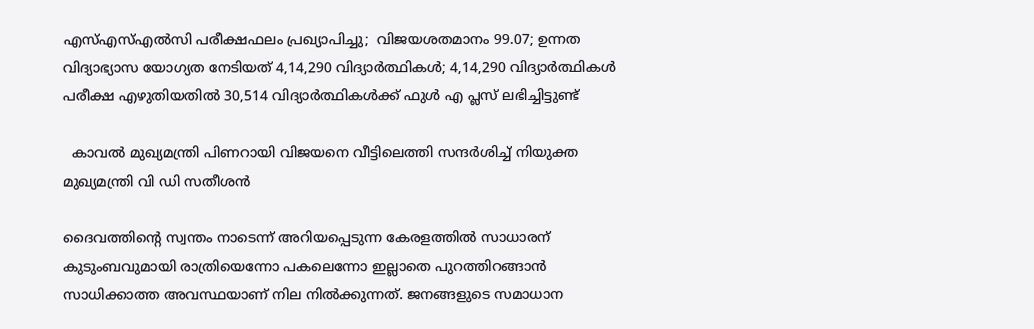എസ്എസ്എല്‍സി പരീക്ഷഫലം പ്രഖ്യാപിച്ചു;  വിജയശതമാനം 99.07; ഉന്നത വിദ്യാഭ്യാസ യോഗ്യത നേടിയത് 4,14,290 വിദ്യാര്‍ത്ഥികള്‍; 4,14,290 വിദ്യാര്‍ത്ഥികള്‍ പരീക്ഷ എഴുതിയതില്‍ 30,514 വിദ്യാര്‍ത്ഥികള്‍ക്ക് ഫുള്‍ എ പ്ലസ് ലഭിച്ചിട്ടുണ്ട്

  കാവൽ മുഖ്യമന്ത്രി പിണറായി വിജയനെ വീട്ടിലെത്തി സന്ദർശിച്ച് നിയുക്ത മുഖ്യമന്ത്രി വി ഡി സതീശൻ

ദൈവത്തിന്റെ സ്വന്തം നാടെന്ന് അറിയപ്പെടുന്ന കേരളത്തിൽ സാധാരന് കുടുംബവുമായി രാത്രിയെന്നോ പകലെന്നോ ഇല്ലാതെ പുറത്തിറങ്ങാൻ സാധിക്കാത്ത അവസ്ഥയാണ് നില നിൽക്കുന്നത്. ജനങ്ങളുടെ സമാധാന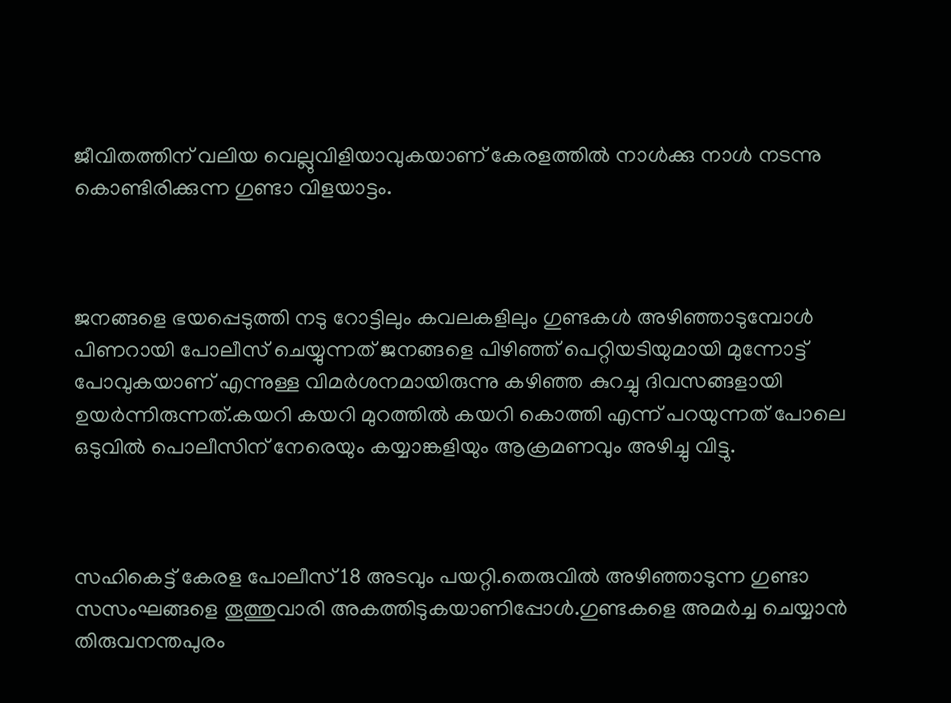ജീവിതത്തിന് വലിയ വെല്ലുവിളിയാവുകയാണ് കേരളത്തിൽ നാൾക്കു നാൾ നടന്നു കൊണ്ടിരിക്കുന്ന ഗുണ്ടാ വിളയാട്ടം.



ജനങ്ങളെ ഭയപ്പെടുത്തി നടു റോട്ടിലും കവലകളിലും ഗുണ്ടകൾ അഴിഞ്ഞാടുമ്പോൾ പിണറായി പോലീസ് ചെയ്യുന്നത് ജനങ്ങളെ പിഴിഞ്ഞ് പെറ്റിയടിയുമായി മുന്നോട്ട് പോവുകയാണ് എന്നുള്ള വിമർശനമായിരുന്നു കഴിഞ്ഞ കുറച്ചു ദിവസങ്ങളായി ഉയർന്നിരുന്നത്.കയറി കയറി മുറത്തിൽ കയറി കൊത്തി എന്ന് പറയുന്നത് പോലെ ഒടുവിൽ പൊലീസിന് നേരെയും കയ്യാങ്കളിയും ആക്രമണവും അഴിച്ചു വിട്ടു.



സഹികെട്ട് കേരള പോലീസ് 18 അടവും പയറ്റി.തെരുവിൽ അഴിഞ്ഞാടുന്ന ഗുണ്ടാ സസംഘങ്ങളെ തൂത്തുവാരി അകത്തിടുകയാണിപ്പോൾ.ഗുണ്ടകളെ അമർച്ച ചെയ്യാൻ തിരുവനന്തപുരം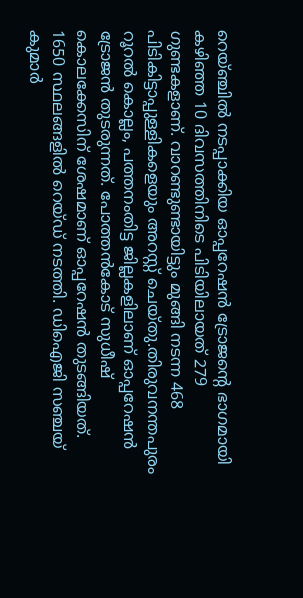റെയ്‍ഞ്ചിൽ നടപ്പാക്കിയ ഓപ്പറേഷൻ ട്രോജന്‍റെ ഭാഗമായി കഴിഞ്ഞ 10 ദിവസത്തിനിടെ പിടിയിലായത് 279 ഗുണ്ടകളാണ്. വാറണ്ടുണ്ടായിട്ടും മുങ്ങി നടന്ന 468 പിടികിട്ടാപ്പുള്ളികളെയും അറസ്റ്റ് ചെയ്തു.തിരുവനന്തപുരം റൂറല്‍ കൊല്ലം, പത്തനംതിട്ട ജില്ലകളിലാണ് ഓപ്പറേഷൻ ട്രോജൻ തുടരുന്നത്. പോത്തൻകോട് സുധീഷ് കൊലക്കേസിന് ശേഷമാണ് ഓപ്പറേഷൻ തുടങ്ങിയത്. 1650 സ്ഥലങ്ങളിൽ റെയ്ഡ് നടത്തി. ഡിഐജി സഞ്ചയ് കുമാർ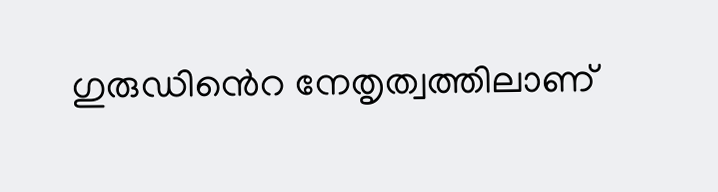ഗുരുഡിൻെറ നേതൃത്വത്തിലാണ്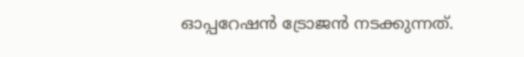ഓപ്പറേഷൻ ട്രോജൻ നടക്കുന്നത്.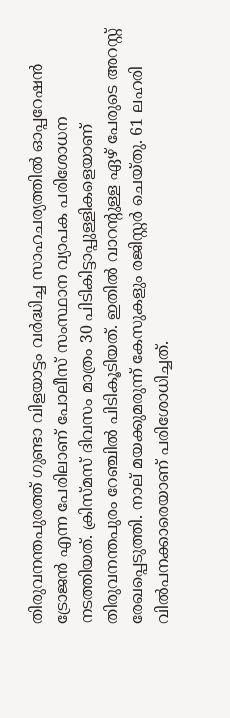തിരുവനന്തപുരത്ത് ഗുണ്ടാ വിളയാട്ടം വർദ്ധിച്ച സാഹചര്യത്തിൽ ഓപ്പറേഷൻ ട്രോജൻ എന്ന പേരിലാണ് പോലീസ് സംസ്ഥാന വ്യാപക പരിശോധന നടത്തിയത്. ക്രിസ്മസ് ദിവസം മാത്രം 30 പിടികിട്ടാപ്പുള്ളികളെയാണ് തിരുവനന്തപുരം റേഞ്ചിൽ പിടികൂടിയത്. ഇതിൽ വാറന്റുള്ള ഏഴ് പേരുടെ അറസ്റ്റ് രേഖപ്പെടുത്തി. നാല് മയക്കുമരുന്ന് കേസുകളും രജിസ്റ്റർ ചെയ്തു. 61 ലഹരി വിൽപനക്കാരെയാണ് പരിശോധിച്ചത്.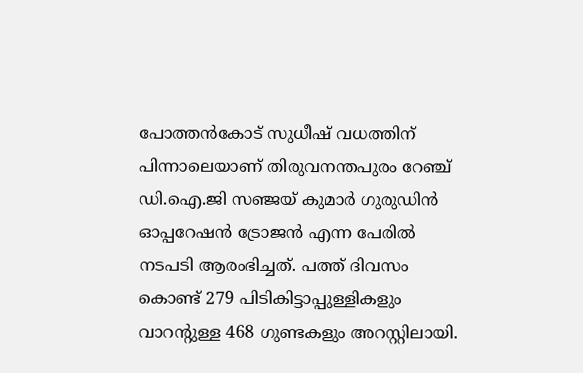പോത്തൻകോട് സുധീഷ് വധത്തിന് പിന്നാലെയാണ് തിരുവനന്തപുരം റേഞ്ച് ഡി.ഐ.ജി സഞ്ജയ് കുമാർ ഗുരുഡിൻ ഓപ്പറേഷൻ ട്രോജൻ എന്ന പേരിൽ നടപടി ആരംഭിച്ചത്. പത്ത് ദിവസം കൊണ്ട് 279 പിടികിട്ടാപ്പുള്ളികളും വാറന്റുള്ള 468 ഗുണ്ടകളും അറസ്റ്റിലായി.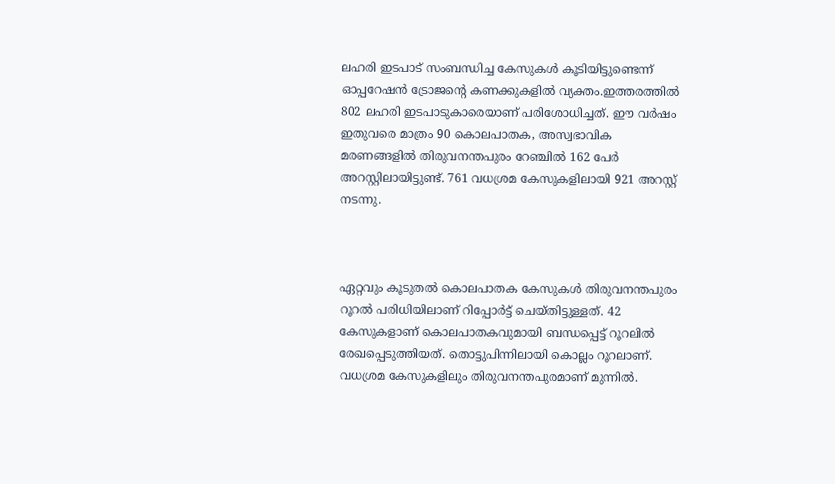ലഹരി ഇടപാട് സംബന്ധിച്ച കേസുകൾ കൂടിയിട്ടുണ്ടെന്ന് ഓപ്പറേഷൻ ട്രോജന്റെ കണക്കുകളിൽ വ്യക്തം.ഇത്തരത്തിൽ 802 ലഹരി ഇടപാടുകാരെയാണ് പരിശോധിച്ചത്. ഈ വർഷം ഇതുവരെ മാത്രം 90 കൊലപാതക, അസ്വഭാവിക മരണങ്ങളിൽ തിരുവനന്തപുരം റേഞ്ചിൽ 162 പേർ അറസ്റ്റിലായിട്ടുണ്ട്. 761 വധശ്രമ കേസുകളിലായി 921 അറസ്റ്റ് നടന്നു.



ഏറ്റവും കൂടുതൽ കൊലപാതക കേസുകൾ തിരുവനന്തപുരം റൂറൽ പരിധിയിലാണ് റിപ്പോർട്ട് ചെയ്തിട്ടുള്ളത്. 42 കേസുകളാണ് കൊലപാതകവുമായി ബന്ധപ്പെട്ട് റൂറലിൽ രേഖപ്പെടുത്തിയത്. തൊട്ടുപിന്നിലായി കൊല്ലം റൂറലാണ്. വധശ്രമ കേസുകളിലും തിരുവനന്തപുരമാണ് മുന്നിൽ.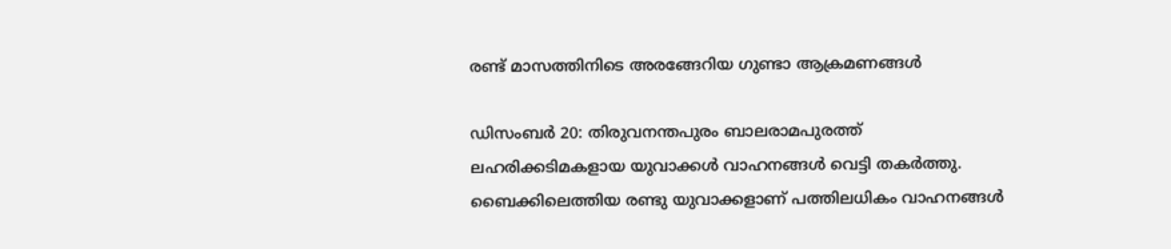രണ്ട് മാസത്തിനിടെ അരങ്ങേറിയ ഗുണ്ടാ ആക്രമണങ്ങൾ

ഡിസംബർ 20: തിരുവനന്തപുരം ബാലരാമപുരത്ത് ലഹരിക്കടിമകളായ യുവാക്കൾ വാഹനങ്ങൾ വെട്ടി തകർത്തു. ബൈക്കിലെത്തിയ രണ്ടു യുവാക്കളാണ് പത്തിലധികം വാഹനങ്ങൾ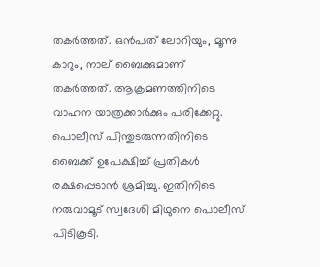തകർത്തത്. ഒൻപത് ലോറിയും, മൂന്നു കാറും, നാല് ബൈക്കുമാണ് തകർത്തത്. ആക്രമണത്തിനിടെ വാഹന യാത്രക്കാർക്കും പരിക്കേറ്റു. പൊലീസ് പിന്തുടരുന്നതിനിടെ ബൈക്ക് ഉപേക്ഷിച്ച് പ്രതികൾ രക്ഷപ്പെടാൻ ശ്രമിച്ചു. ഇതിനിടെ നരുവാമൂട് സ്വദേശി മിഥുനെ പൊലീസ് പിടികൂടി.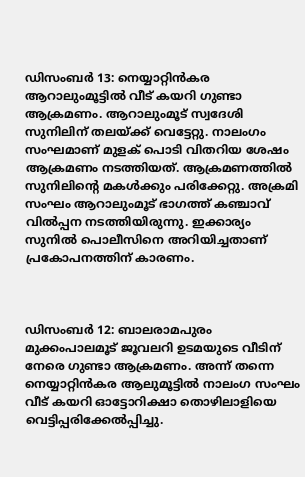ഡിസംബർ 13: നെയ്യാറ്റിൻകര ആറാലുംമൂട്ടിൽ വീട് കയറി ഗുണ്ടാ ആക്രമണം. ആറാലുംമൂട് സ്വദേശി സുനിലിന് തലയ്ക്ക് വെട്ടേറ്റു. നാലംഗം സംഘമാണ് മുളക് പൊടി വിതറിയ ശേഷം ആക്രമണം നടത്തിയത്. ആക്രമണത്തിൽ സുനിലിന്റെ മകൾക്കും പരിക്കേറ്റു. അക്രമി സംഘം ആറാലുംമൂട് ഭാഗത്ത് കഞ്ചാവ് വിൽപ്പന നടത്തിയിരുന്നു. ഇക്കാര്യം സുനിൽ പൊലീസിനെ അറിയിച്ചതാണ് പ്രകോപനത്തിന് കാരണം.



ഡിസംബർ 12: ബാലരാമപുരം മുക്കംപാലമൂട് ജൂവലറി ഉടമയുടെ വീടിന് നേരെ ഗുണ്ടാ ആക്രമണം. അന്ന് തന്നെ നെയ്യാറ്റിൻകര ആലുമൂട്ടിൽ നാലംഗ സംഘം വീട് കയറി ഓട്ടോറിക്ഷാ തൊഴിലാളിയെ വെട്ടിപ്പരിക്കേൽപ്പിച്ചു.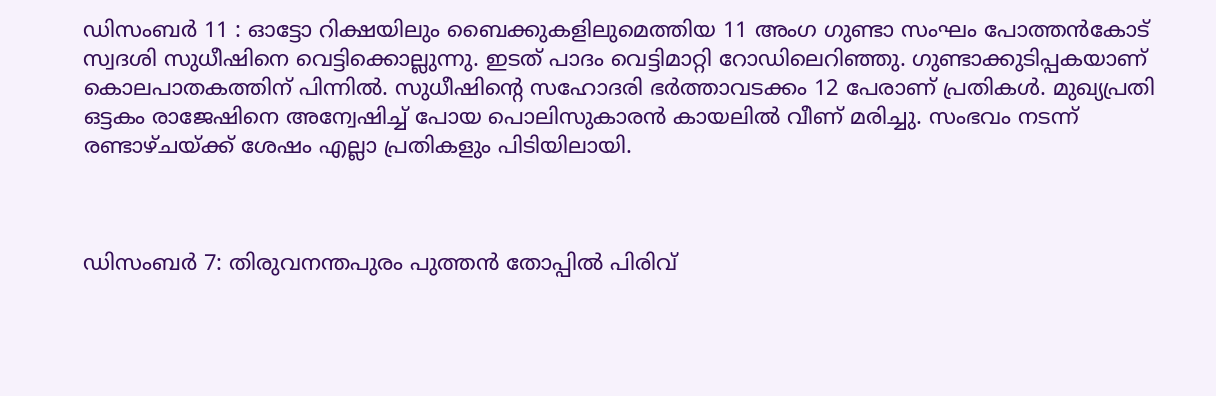ഡിസംബർ 11 : ഓട്ടോ റിക്ഷയിലും ബൈക്കുകളിലുമെത്തിയ 11 അംഗ ഗുണ്ടാ സംഘം പോത്തൻകോട് സ്വദശി സുധീഷിനെ വെട്ടിക്കൊല്ലുന്നു. ഇടത് പാദം വെട്ടിമാറ്റി റോഡിലെറിഞ്ഞു. ഗുണ്ടാക്കുടിപ്പകയാണ് കൊലപാതകത്തിന് പിന്നിൽ. സുധീഷിന്റെ സഹോദരി ഭർത്താവടക്കം 12 പേരാണ് പ്രതികൾ. മുഖ്യപ്രതി ഒട്ടകം രാജേഷിനെ അന്വേഷിച്ച് പോയ പൊലിസുകാരൻ കായലിൽ വീണ് മരിച്ചു. സംഭവം നടന്ന് രണ്ടാഴ്ചയ്ക്ക് ശേഷം എല്ലാ പ്രതികളും പിടിയിലായി.



ഡിസംബർ 7: തിരുവനന്തപുരം പുത്തൻ തോപ്പിൽ പിരിവ്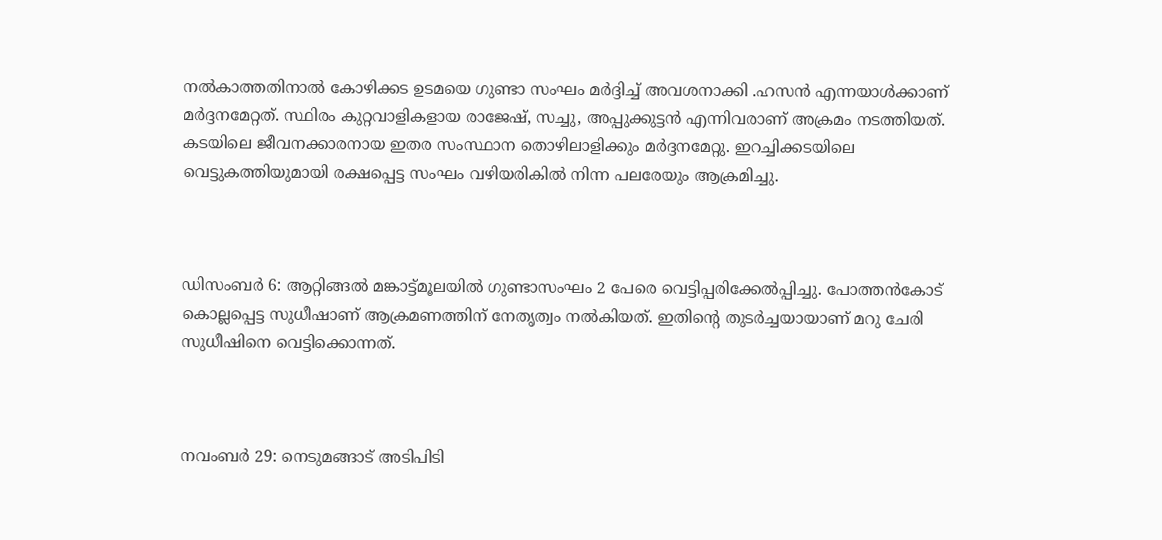നൽകാത്തതിനാൽ കോഴിക്കട ഉടമയെ ഗുണ്ടാ സംഘം മർദ്ദിച്ച് അവശനാക്കി .ഹസൻ എന്നയാൾക്കാണ് മർദ്ദനമേറ്റത്. സ്ഥിരം കുറ്റവാളികളായ രാജേഷ്, സച്ചു, അപ്പുക്കുട്ടൻ എന്നിവരാണ് അക്രമം നടത്തിയത്. കടയിലെ ജീവനക്കാരനായ ഇതര സംസ്ഥാന തൊഴിലാളിക്കും മർദ്ദനമേറ്റു. ഇറച്ചിക്കടയിലെ വെട്ടുകത്തിയുമായി രക്ഷപ്പെട്ട സംഘം വഴിയരികിൽ നിന്ന പലരേയും ആക്രമിച്ചു.



ഡിസംബർ 6: ആറ്റിങ്ങൽ മങ്കാട്ട്മൂലയിൽ ഗുണ്ടാസംഘം 2 പേരെ വെട്ടിപ്പരിക്കേൽപ്പിച്ചു. പോത്തൻകോട് കൊല്ലപ്പെട്ട സുധീഷാണ് ആക്രമണത്തിന് നേതൃത്വം നൽകിയത്. ഇതിന്റെ തുടർച്ചയായാണ് മറു ചേരി സുധീഷിനെ വെട്ടിക്കൊന്നത്.



നവംബർ 29: നെടുമങ്ങാട് അടിപിടി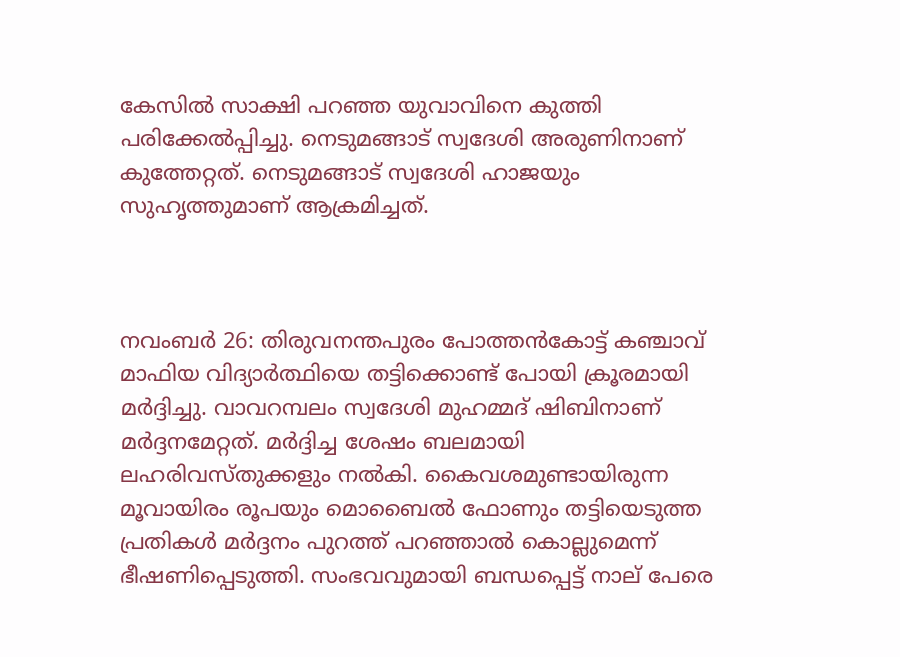കേസിൽ സാക്ഷി പറഞ്ഞ യുവാവിനെ കുത്തി പരിക്കേൽപ്പിച്ചു. നെടുമങ്ങാട് സ്വദേശി അരുണിനാണ് കുത്തേറ്റത്. നെടുമങ്ങാട് സ്വദേശി ഹാജയും സുഹൃത്തുമാണ് ആക്രമിച്ചത്.



നവംബർ 26: തിരുവനന്തപുരം പോത്തൻകോട്ട് കഞ്ചാവ് മാഫിയ വിദ്യാർത്ഥിയെ തട്ടിക്കൊണ്ട് പോയി ക്രൂരമായി മർദ്ദിച്ചു. വാവറമ്പലം സ്വദേശി മുഹമ്മദ് ഷിബിനാണ് മർദ്ദനമേറ്റത്. മർദ്ദിച്ച ശേഷം ബലമായി ലഹരിവസ്തുക്കളും നൽകി. കൈവശമുണ്ടായിരുന്ന മൂവായിരം രൂപയും മൊബൈൽ ഫോണും തട്ടിയെടുത്ത പ്രതികൾ മർദ്ദനം പുറത്ത് പറഞ്ഞാൽ കൊല്ലുമെന്ന് ഭീഷണിപ്പെടുത്തി. സംഭവവുമായി ബന്ധപ്പെട്ട് നാല് പേരെ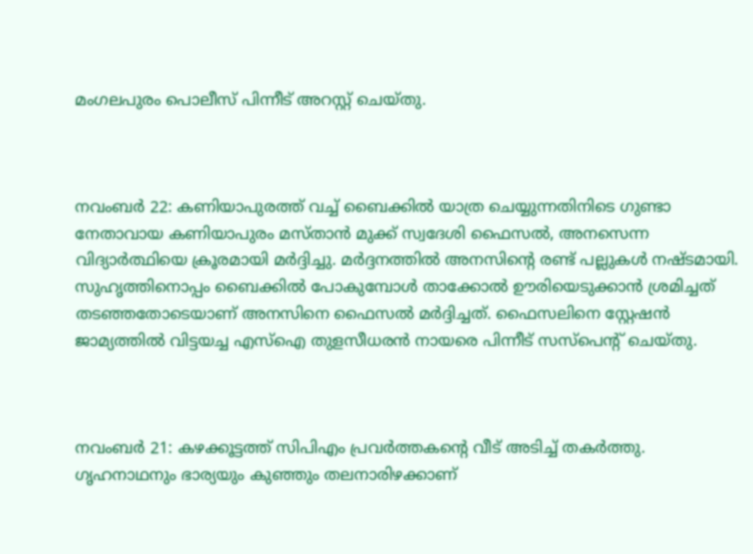മംഗലപുരം പൊലീസ് പിന്നീട് അറസ്റ്റ് ചെയ്തു.



നവംബർ 22: കണിയാപുരത്ത് വച്ച് ബൈക്കിൽ യാത്ര ചെയ്യുന്നതിനിടെ ഗുണ്ടാ നേതാവായ കണിയാപുരം മസ്താൻ മുക്ക് സ്വദേശി ഫൈസൽ, അനസെന്ന വിദ്യാർത്ഥിയെ ക്രൂരമായി മർദ്ദിച്ചു. മർദ്ദനത്തിൽ അനസിന്റെ രണ്ട് പല്ലുകൾ നഷ്ടമായി. സുഹൃത്തിനൊപ്പം ബൈക്കിൽ പോകുമ്പോൾ താക്കോൽ ഊരിയെടുക്കാൻ ശ്രമിച്ചത് തടഞ്ഞതോടെയാണ് അനസിനെ ഫൈസൽ മർദ്ദിച്ചത്. ഫൈസലിനെ സ്റ്റേഷൻ ജാമ്യത്തിൽ വിട്ടയച്ച എസ്‌ഐ തുളസീധരൻ നായരെ പിന്നീട് സസ്‌പെന്റ് ചെയ്തു.



നവംബർ 21: കഴക്കൂട്ടത്ത് സിപിഎം പ്രവർത്തകന്റെ വീട് അടിച്ച് തകർത്തു. ഗൃഹനാഥനും ഭാര്യയും കുഞ്ഞും തലനാരിഴക്കാണ്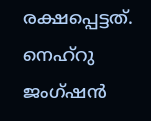രക്ഷപ്പെട്ടത്. നെഹ്‌റു ജംഗ്ഷൻ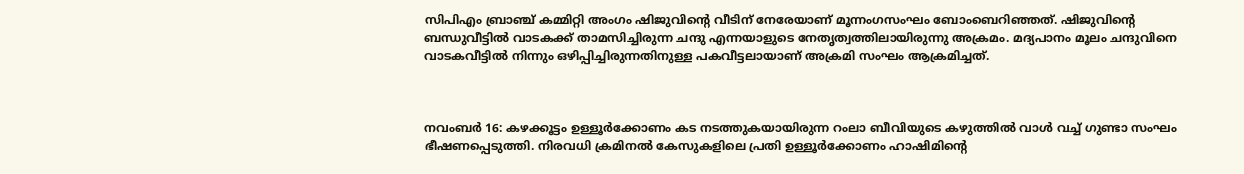സിപിഎം ബ്രാഞ്ച് കമ്മിറ്റി അംഗം ഷിജുവിന്റെ വീടിന് നേരേയാണ് മൂന്നംഗസംഘം ബോംബെറിഞ്ഞത്. ഷിജുവിന്റെ ബന്ധുവീട്ടിൽ വാടകക്ക് താമസിച്ചിരുന്ന ചന്ദു എന്നയാളുടെ നേതൃത്വത്തിലായിരുന്നു അക്രമം. മദ്യപാനം മൂലം ചന്ദുവിനെ വാടകവീട്ടിൽ നിന്നും ഒഴിപ്പിച്ചിരുന്നതിനുള്ള പകവീട്ടലായാണ് അക്രമി സംഘം ആക്രമിച്ചത്.



നവംബർ 16: കഴക്കൂട്ടം ഉള്ളൂർക്കോണം കട നടത്തുകയായിരുന്ന റംലാ ബീവിയുടെ കഴുത്തിൽ വാൾ വച്ച് ഗുണ്ടാ സംഘം ഭീഷണപ്പെടുത്തി. നിരവധി ക്രമിനൽ കേസുകളിലെ പ്രതി ഉള്ളൂർക്കോണം ഹാഷിമിന്റെ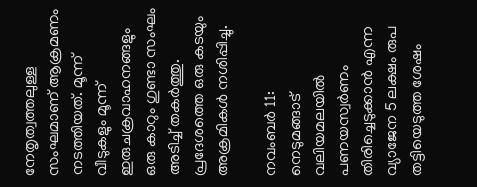നേതൃത്വത്തലുള്ള സംഘമാണ് ആക്രമണം നടത്തിയത്. മൂന്ന് വീടുകളും മൂന്ന് ഇരുചക്രവാഹനങ്ങളും ഒരു കാറും ഗുണ്ടാ സംഘം അടിച്ച് തകർത്തു. പ്രദേശത്തെ ഒരു കടയും അക്രമികൾ നശിപ്പിച്ചു.

നവംബർ 11: നെടുമങ്ങാട് വലിയമലയിൽ പണയസ്വർണം തിരിച്ചെടുക്കാൻ എന്ന വ്യാജേന 5 ലക്ഷം രുപ തട്ടിയെടുത്ത ശേഷം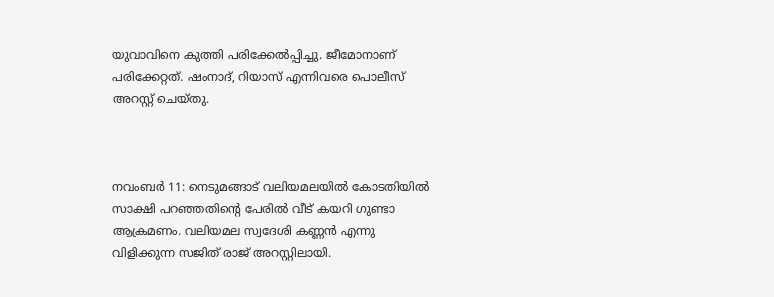യുവാവിനെ കുത്തി പരിക്കേൽപ്പിച്ചു. ജീമോനാണ് പരിക്കേറ്റത്. ഷംനാദ്, റിയാസ് എന്നിവരെ പൊലീസ് അറസ്റ്റ് ചെയ്തു.



നവംബർ 11: നെടുമങ്ങാട് വലിയമലയിൽ കോടതിയിൽ സാക്ഷി പറഞ്ഞതിന്റെ പേരിൽ വീട് കയറി ഗുണ്ടാ ആക്രമണം. വലിയമല സ്വദേശി കണ്ണൻ എന്നു വിളിക്കുന്ന സജിത് രാജ് അറസ്റ്റിലായി.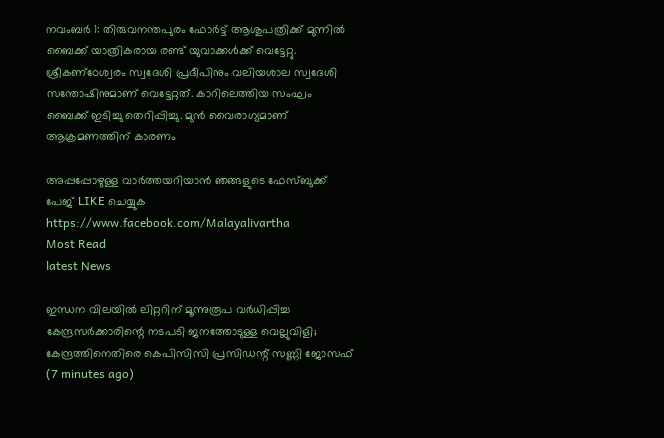നവംബർ 1: തിരുവനന്തപുരം ഫോർട്ട് ആശുപത്രിക്ക് മുന്നിൽ ബൈക്ക് യാത്രികരായ രണ്ട് യുവാക്കൾക്ക് വെട്ടേറ്റു. ശ്രീകണ്‌ഠേശ്വരം സ്വദേശി പ്രദീപിനും വലിയശാല സ്വദേശി സന്തോഷിനുമാണ് വെട്ടേറ്റത്. കാറിലെത്തിയ സംഘം ബൈക്ക് ഇടിച്ചു തെറിപ്പിച്ചു. മുൻ വൈരാഗ്യമാണ് ആക്രമണത്തിന് കാരണം

അപ്പപ്പോഴുള്ള വാര്‍ത്തയറിയാന്‍ ഞങ്ങളുടെ ഫേസ്‌ബുക്ക്‌ പേജ് LIKE ചെയ്യുക
https://www.facebook.com/Malayalivartha
Most Read
latest News

ഇന്ധന വിലയില്‍ ലിറ്ററിന് മൂന്നുരൂപ വര്‍ധിപ്പിച്ച കേന്ദ്രസര്‍ക്കാരിന്റെ നടപടി ജനത്തോടുള്ള വെല്ലുവിളി; കേന്ദ്രത്തിനെതിരെ കെപിസിസി പ്രസിഡന്റ് സണ്ണി ജോസഫ്  (7 minutes ago)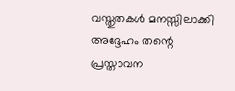വസ്തുതകൾ മനസ്സിലാക്കി അദ്ദേഹം തന്റെ പ്രസ്താവന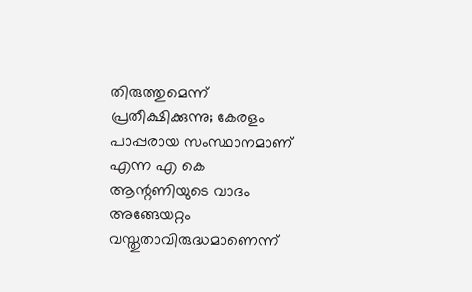തിരുത്തുമെന്ന് പ്രതീക്ഷിക്കുന്നു; കേരളം പാപ്പരായ സംസ്ഥാനമാണ് എന്ന എ കെ ആന്റണിയുടെ വാദം അങ്ങേയറ്റം വസ്തുതാവിരുദ്ധമാണെന്ന്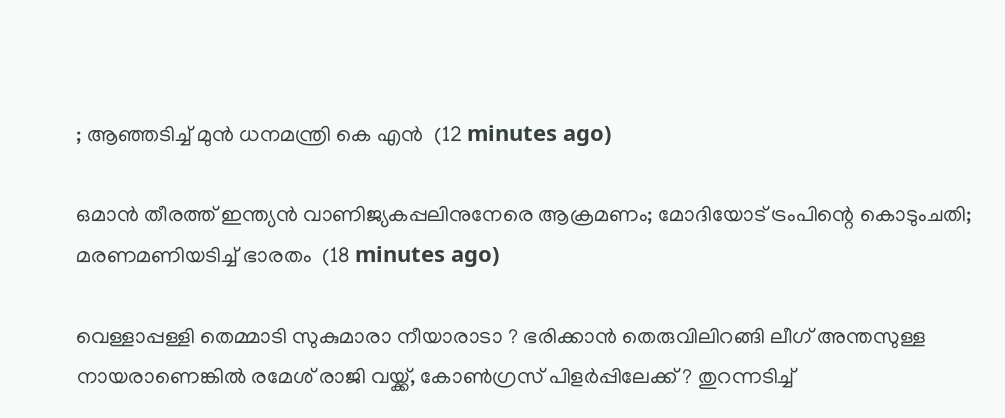; ആഞ്ഞടിച്ച് മുൻ ധനമന്ത്രി കെ എൻ  (12 minutes ago)

ഒമാൻ തീരത്ത് ഇന്ത്യൻ വാണിജ്യകപ്പലിനുനേരെ ആക്രമണം; മോദിയോട് ട്രംപിന്റെ കൊടുംചതി; മരണമണിയടിച്ച് ഭാരതം  (18 minutes ago)

വെള്ളാപ്പള്ളി തെമ്മാടി സുകുമാരാ നീയാരാടാ ? ഭരിക്കാൻ തെരുവിലിറങ്ങി ലീഗ് അന്തസുള്ള നായരാണെങ്കിൽ രമേശ് രാജി വയ്ക്ക്, കോൺഗ്രസ് പിളർപ്പിലേക്ക് ? തുറന്നടിച്ച്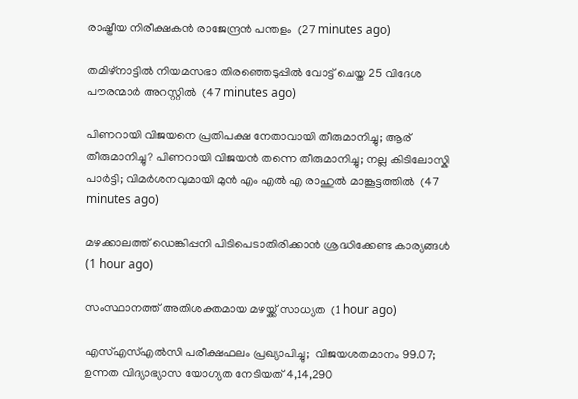രാഷ്ട്രീയ നിരീക്ഷകൻ രാജേന്ദ്രൻ പന്തളം  (27 minutes ago)

തമിഴ്‌നാട്ടില്‍ നിയമസഭാ തിരഞ്ഞെടുപ്പില്‍ വോട്ട് ചെയ്ത 25 വിദേശ പൗരന്മാര്‍ അറസ്റ്റില്‍  (47 minutes ago)

പിണറായി വിജയനെ പ്രതിപക്ഷ നേതാവായി തീരുമാനിച്ചു; ആര് തീരുമാനിച്ചു? പിണറായി വിജയൻ തന്നെ തീരുമാനിച്ചു; നല്ല കിടിലോസ്കി പാർട്ടി; വിമർശനവുമായി മുൻ എം എൽ എ രാഹുൽ മാങ്കൂട്ടത്തിൽ  (47 minutes ago)

മഴക്കാലത്ത് ഡെങ്കിപ്പനി പിടിപെടാതിരിക്കാന്‍ ശ്രദ്ധിക്കേണ്ട കാര്യങ്ങള്‍  (1 hour ago)

സംസ്ഥാനത്ത് അതിശക്തമായ മഴയ്ക്ക് സാധ്യത  (1 hour ago)

എസ്എസ്എല്‍സി പരീക്ഷഫലം പ്രഖ്യാപിച്ചു;  വിജയശതമാനം 99.07; ഉന്നത വിദ്യാഭ്യാസ യോഗ്യത നേടിയത് 4,14,290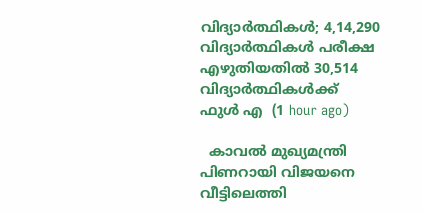വിദ്യാര്‍ത്ഥികള്‍; 4,14,290 വിദ്യാര്‍ത്ഥികള്‍ പരീക്ഷ എഴുതിയതില്‍ 30,514 വിദ്യാര്‍ത്ഥികള്‍ക്ക് ഫുള്‍ എ  (1 hour ago)

  കാവൽ മുഖ്യമന്ത്രി പിണറായി വിജയനെ വീട്ടിലെത്തി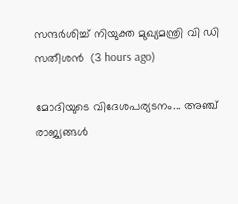സന്ദർശിച്ച് നിയുക്ത മുഖ്യമന്ത്രി വി ഡി സതീശൻ  (3 hours ago)

മോദിയുടെ വിദേശപര്യടനം... അഞ്ച് രാജ്യങ്ങൾ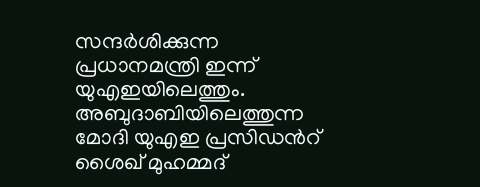സന്ദർശിക്കുന്ന പ്രധാനമന്ത്രി ഇന്ന് യുഎഇയിലെത്തും. അബുദാബിയിലെത്തുന്ന മോദി യുഎഇ പ്രസിഡൻറ് ശൈഖ് മുഹമ്മദ്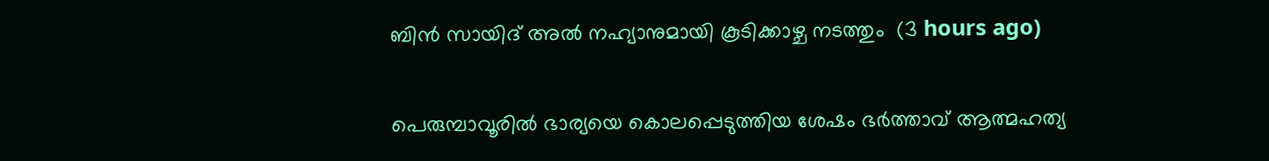ബിൻ സായിദ് അൽ നഹ്യാനുമായി കൂടിക്കാഴ്ച നടത്തും  (3 hours ago)

പെരുമ്പാവൂരിൽ ഭാര്യയെ കൊലപ്പെടുത്തിയ ശേഷം ഭർത്താവ് ആത്മഹത്യ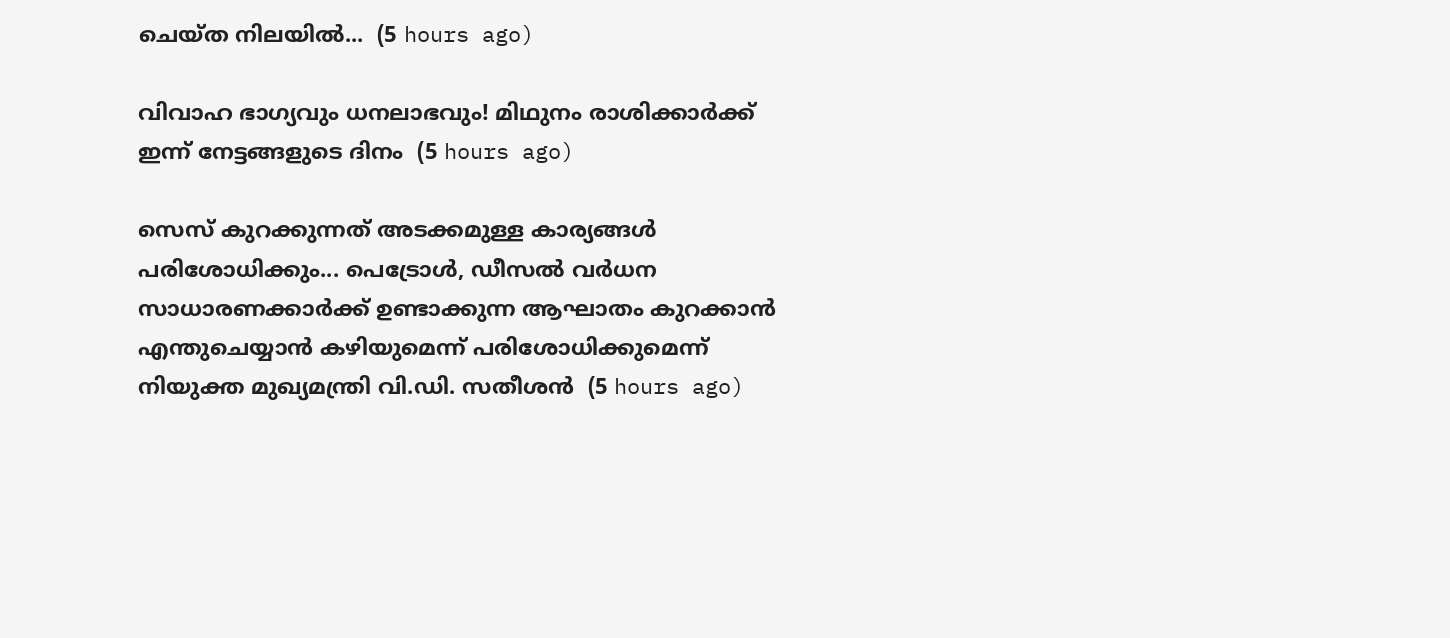ചെയ്ത നിലയിൽ...  (5 hours ago)

വിവാഹ ഭാഗ്യവും ധനലാഭവും! മിഥുനം രാശിക്കാർക്ക് ഇന്ന് നേട്ടങ്ങളുടെ ദിനം  (5 hours ago)

സെസ് കുറക്കുന്നത് അടക്കമുള്ള കാര്യങ്ങൾ പരിശോധിക്കും... പെട്രോൾ, ഡീസൽ വർധന സാധാരണക്കാർക്ക് ഉണ്ടാക്കുന്ന ആഘാതം കുറക്കാൻ എന്തുചെയ്യാൻ കഴിയുമെന്ന് പരിശോധിക്കുമെന്ന് നിയുക്ത മുഖ്യമന്ത്രി വി.ഡി. സതീശൻ  (5 hours ago)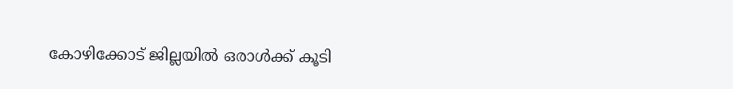കോഴിക്കോട് ജില്ലയിൽ ഒരാൾക്ക് കൂടി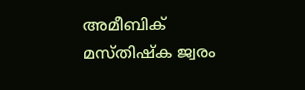അമീബിക് മസ്തിഷ്‌ക ജ്വരം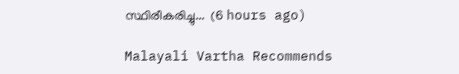സ്ഥിരീകരിച്ചു...  (6 hours ago)

Malayali Vartha Recommends